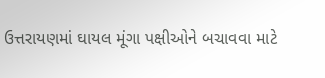ઉત્તરાયણમાં ઘાયલ મૂંગા પક્ષીઓને બચાવવા માટે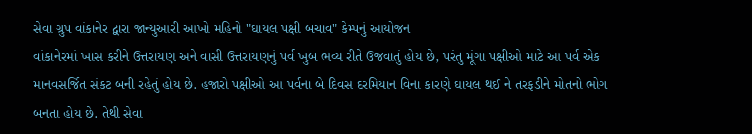સેવા ગ્રુપ વાંકાનેર દ્વારા જાન્યુઆરી આખો મહિનો "ઘાયલ પક્ષી બચાવ" કેમ્પનું આયોજન
વાંકાનેરમાં ખાસ કરીને ઉત્તરાયણ અને વાસી ઉત્તરાયણનું પર્વ ખુબ ભવ્ય રીતે ઉજવાતું હોય છે, પરંતુ મૂંગા પક્ષીઓ માટે આ પર્વ એક માનવસર્જિત સંકટ બની રહેતું હોય છે. હજારો પક્ષીઓ આ પર્વના બે દિવસ દરમિયાન વિના કારણે ઘાયલ થઈ ને તરફડીને મોતનો ભોગ બનતા હોય છે. તેથી સેવા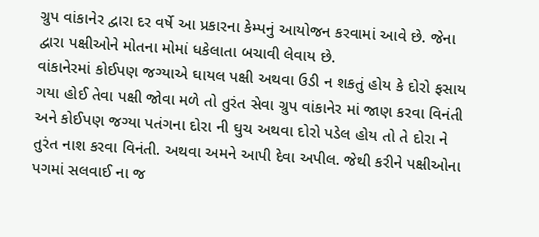ગ્રુપ વાંકાનેર દ્વારા દર વર્ષે આ પ્રકારના કેમ્પનું આયોજન કરવામાં આવે છે. જેના દ્વારા પક્ષીઓને મોતના મોમાં ધકેલાતા બચાવી લેવાય છે.
વાંકાનેરમાં કોઈપણ જગ્યાએ ઘાયલ પક્ષી અથવા ઉડી ન શકતું હોય કે દોરો ફસાય ગયા હોઈ તેવા પક્ષી જોવા મળે તો તુરંત સેવા ગ્રુપ વાંકાનેર માં જાણ કરવા વિનંતી
અને કોઈપણ જગ્યા પતંગના દોરા ની ઘુચ અથવા દોરો પડેલ હોય તો તે દોરા ને તુરંત નાશ કરવા વિનંતી. અથવા અમને આપી દેવા અપીલ. જેથી કરીને પક્ષીઓના પગમાં સલવાઈ ના જ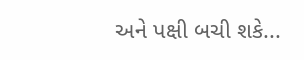અને પક્ષી બચી શકે...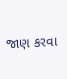જાણ કરવા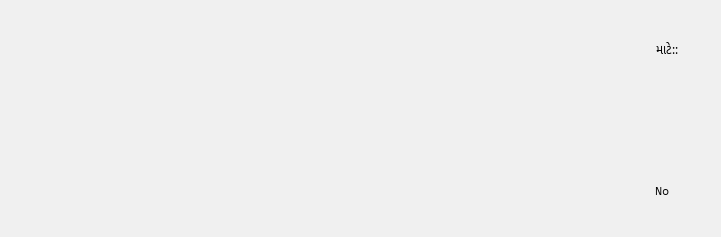માટે::





No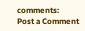comments:
Post a Comment